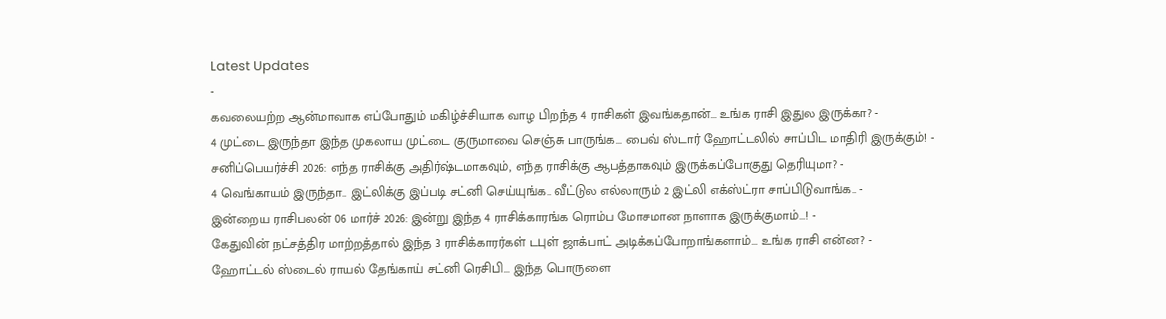Latest Updates
-
கவலையற்ற ஆன்மாவாக எப்போதும் மகிழ்ச்சியாக வாழ பிறந்த 4 ராசிகள் இவங்கதான்... உங்க ராசி இதுல இருக்கா? -
4 முட்டை இருந்தா இந்த முகலாய முட்டை குருமாவை செஞ்சு பாருங்க... பைவ் ஸ்டார் ஹோட்டலில் சாப்பிட மாதிரி இருக்கும்! -
சனிப்பெயர்ச்சி 2026: எந்த ராசிக்கு அதிர்ஷ்டமாகவும், எந்த ராசிக்கு ஆபத்தாகவும் இருக்கப்போகுது தெரியுமா? -
4 வெங்காயம் இருந்தா.. இட்லிக்கு இப்படி சட்னி செய்யுங்க.. வீட்டுல எல்லாரும் 2 இட்லி எக்ஸ்ட்ரா சாப்பிடுவாங்க.. -
இன்றைய ராசிபலன் 06 மார்ச் 2026: இன்று இந்த 4 ராசிக்காரங்க ரொம்ப மோசமான நாளாக இருக்குமாம்...! -
கேதுவின் நட்சத்திர மாற்றத்தால் இந்த 3 ராசிக்காரர்கள் டபுள் ஜாக்பாட் அடிக்கப்போறாங்களாம்... உங்க ராசி என்ன? -
ஹோட்டல் ஸ்டைல் ராயல் தேங்காய் சட்னி ரெசிபி... இந்த பொருளை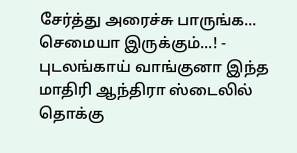சேர்த்து அரைச்சு பாருங்க... செமையா இருக்கும்...! -
புடலங்காய் வாங்குனா இந்த மாதிரி ஆந்திரா ஸ்டைலில் தொக்கு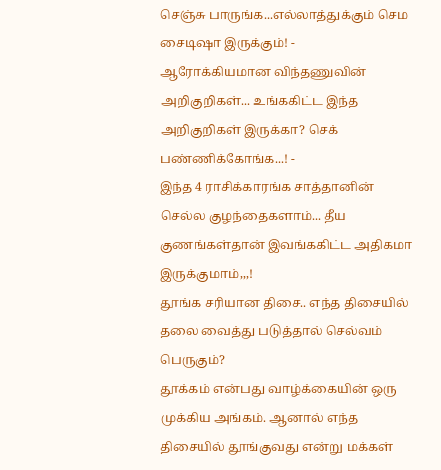செஞ்சு பாருங்க...எல்லாத்துக்கும் செம சைடிஷா இருக்கும்! -
ஆரோக்கியமான விந்தணுவின் அறிகுறிகள்... உங்ககிட்ட இந்த அறிகுறிகள் இருக்கா? செக் பண்ணிக்கோங்க...! -
இந்த 4 ராசிக்காரங்க சாத்தானின் செல்ல குழந்தைகளாம்... தீய குணங்கள்தான் இவங்ககிட்ட அதிகமா இருக்குமாம்,,,!
தூங்க சரியான திசை.. எந்த திசையில் தலை வைத்து படுத்தால் செல்வம் பெருகும்?
தூக்கம் என்பது வாழ்க்கையின் ஒரு முக்கிய அங்கம். ஆனால் எந்த திசையில் தூங்குவது என்று மக்கள்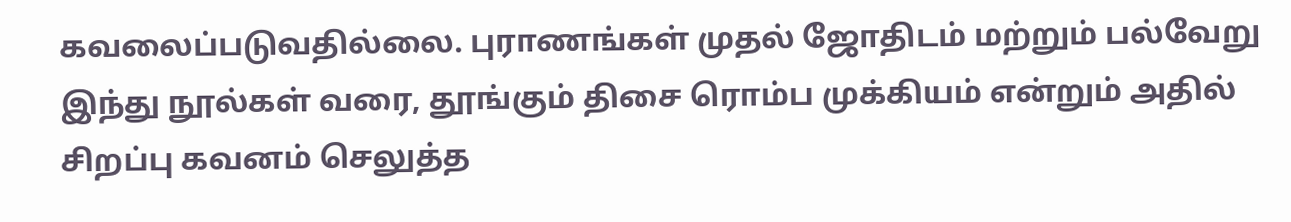கவலைப்படுவதில்லை. புராணங்கள் முதல் ஜோதிடம் மற்றும் பல்வேறு இந்து நூல்கள் வரை, தூங்கும் திசை ரொம்ப முக்கியம் என்றும் அதில் சிறப்பு கவனம் செலுத்த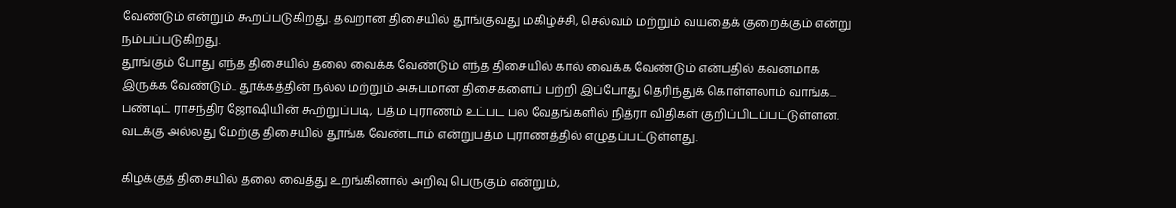வேண்டும் என்றும் கூறப்படுகிறது. தவறான திசையில் தூங்குவது மகிழ்ச்சி, செல்வம் மற்றும் வயதைக் குறைக்கும் என்று நம்பப்படுகிறது.
தூங்கும் போது எந்த திசையில் தலை வைக்க வேண்டும் எந்த திசையில் கால் வைக்க வேண்டும் என்பதில் கவனமாக இருக்க வேண்டும்.. தூக்கத்தின் நல்ல மற்றும் அசுபமான திசைகளைப் பற்றி இப்போது தெரிந்துக் கொள்ளலாம் வாங்க... பண்டிட் ராசந்திர ஜோஷியின் கூற்றுப்படி, பத்ம புராணம் உட்பட பல வேதங்களில் நித்ரா விதிகள் குறிப்பிடப்பட்டுள்ளன. வடக்கு அல்லது மேற்கு திசையில் தூங்க வேண்டாம் என்றுபத்ம புராணத்தில் எழுதப்பட்டுள்ளது.

கிழக்குத் திசையில் தலை வைத்து உறங்கினால் அறிவு பெருகும் என்றும்,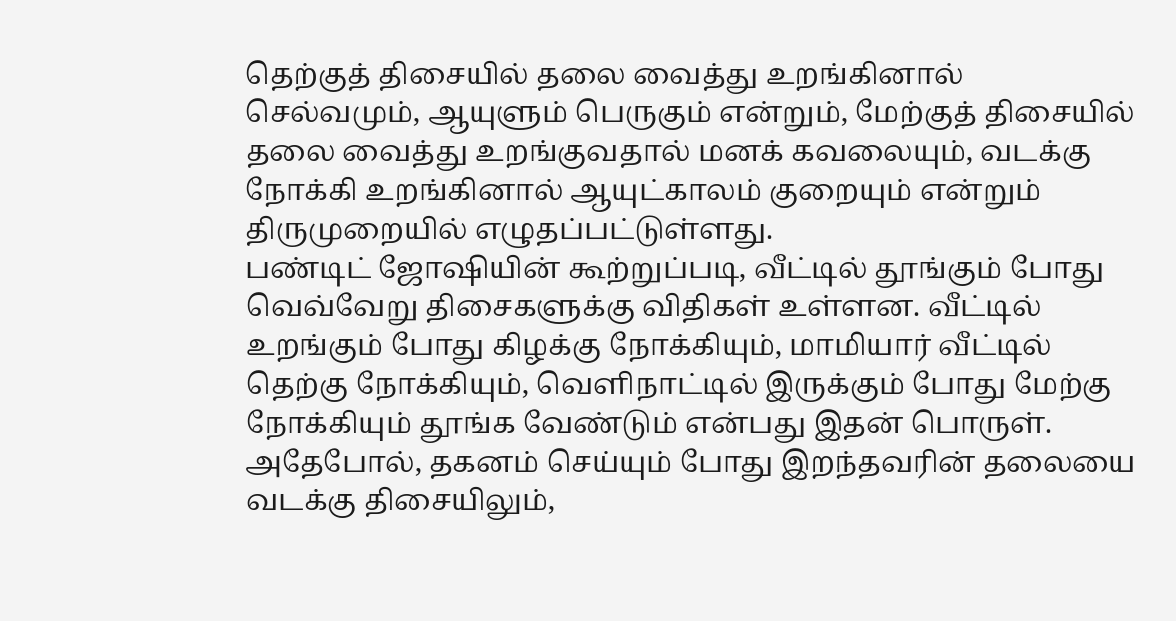தெற்குத் திசையில் தலை வைத்து உறங்கினால் செல்வமும், ஆயுளும் பெருகும் என்றும், மேற்குத் திசையில் தலை வைத்து உறங்குவதால் மனக் கவலையும், வடக்கு நோக்கி உறங்கினால் ஆயுட்காலம் குறையும் என்றும் திருமுறையில் எழுதப்பட்டுள்ளது.
பண்டிட் ஜோஷியின் கூற்றுப்படி, வீட்டில் தூங்கும் போது வெவ்வேறு திசைகளுக்கு விதிகள் உள்ளன. வீட்டில் உறங்கும் போது கிழக்கு நோக்கியும், மாமியார் வீட்டில் தெற்கு நோக்கியும், வெளிநாட்டில் இருக்கும் போது மேற்கு நோக்கியும் தூங்க வேண்டும் என்பது இதன் பொருள். அதேபோல், தகனம் செய்யும் போது இறந்தவரின் தலையை வடக்கு திசையிலும்,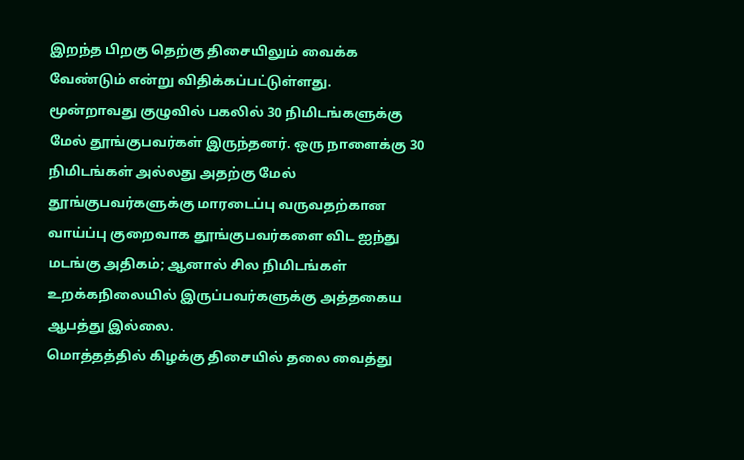இறந்த பிறகு தெற்கு திசையிலும் வைக்க வேண்டும் என்று விதிக்கப்பட்டுள்ளது.
மூன்றாவது குழுவில் பகலில் 30 நிமிடங்களுக்கு மேல் தூங்குபவர்கள் இருந்தனர். ஒரு நாளைக்கு 30 நிமிடங்கள் அல்லது அதற்கு மேல் தூங்குபவர்களுக்கு மாரடைப்பு வருவதற்கான வாய்ப்பு குறைவாக தூங்குபவர்களை விட ஐந்து மடங்கு அதிகம்; ஆனால் சில நிமிடங்கள் உறக்கநிலையில் இருப்பவர்களுக்கு அத்தகைய ஆபத்து இல்லை.
மொத்தத்தில் கிழக்கு திசையில் தலை வைத்து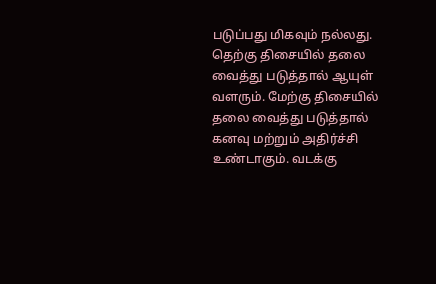படுப்பது மிகவும் நல்லது. தெற்கு திசையில் தலை வைத்து படுத்தால் ஆயுள் வளரும். மேற்கு திசையில் தலை வைத்து படுத்தால் கனவு மற்றும் அதிர்ச்சி உண்டாகும். வடக்கு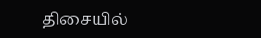திசையில்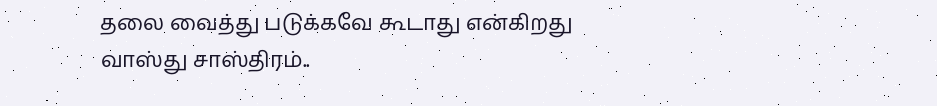தலை வைத்து படுக்கவே கூடாது என்கிறது வாஸ்து சாஸ்திரம்..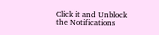Click it and Unblock the Notifications